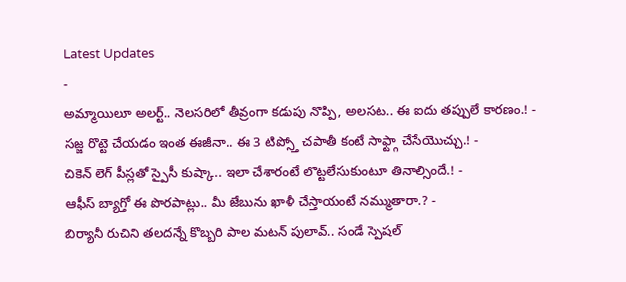Latest Updates
-
అమ్మాయిలూ అలర్ట్.. నెలసరిలో తీవ్రంగా కడుపు నొప్పి, అలసట.. ఈ ఐదు తప్పులే కారణం.! -
సజ్జ రొట్టె చేయడం ఇంత ఈజీనా.. ఈ 3 టిప్స్తో చపాతీ కంటే సాఫ్ట్గా చేసేయొచ్చు.! -
చికెన్ లెగ్ పీస్లతో స్పైసీ కుష్కా.. ఇలా చేశారంటే లొట్టలేసుకుంటూ తినాల్సిందే.! -
ఆఫీస్ బ్యాగ్తో ఈ పొరపాట్లు.. మీ జేబును ఖాళీ చేస్తాయంటే నమ్ముతారా.? -
బిర్యానీ రుచిని తలదన్నే కొబ్బరి పాల మటన్ పులావ్.. సండే స్పెషల్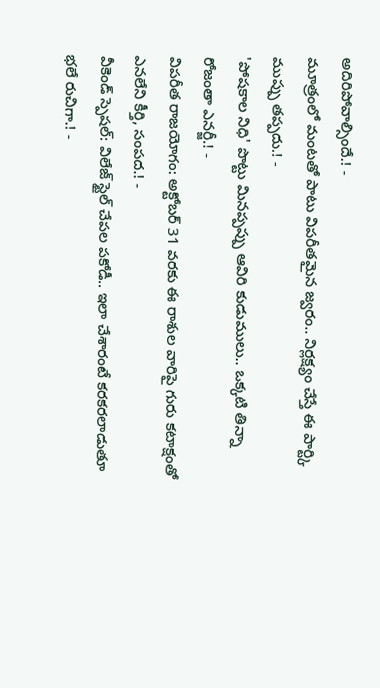అదిరిపోవాల్సిందే.! -
మూత్రంలో మంటతో పాటు విపరీతమైన జ్వరం.. నిర్లక్ష్యం చేస్తే ఈ పార్ట్కి ముప్పు తప్పదు.! -
'పోషకాల నిధి' పొట్టు మినప్పప్పు ఆవిరి కుడుములు.. ఒక్కటి తిన్నా రోజంతా ఎనర్జీ.! -
విపరీత రాజయోగం: అక్టోబర్ 31 వరకు ఈ రాశుల వారిపై గురు కటాక్షంతో ఎనలేని కీర్తి, సంపద.! -
వీకెండ్ స్పెషల్: విలేజ్ స్టైల్ చేపల పకోడీ.. ఇలా చేశారంటే కరకరలాడుతూ భలే రుచిగా.! -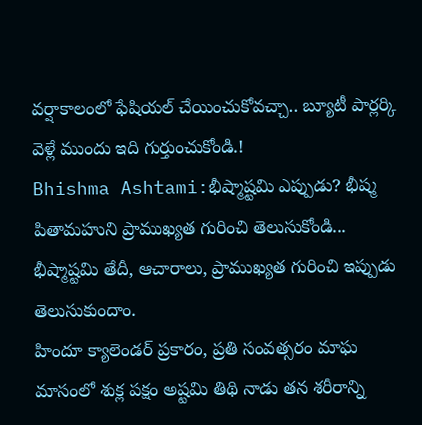వర్షాకాలంలో ఫేషియల్ చేయించుకోవచ్చా.. బ్యూటీ పార్లర్కి వెళ్లే ముందు ఇది గుర్తుంచుకోండి.!
Bhishma Ashtami:భీష్మాష్టమి ఎప్పుడు? భీష్మ పితామహుని ప్రాముఖ్యత గురించి తెలుసుకోండి...
భీష్మాష్టమి తేదీ, ఆచారాలు, ప్రాముఖ్యత గురించి ఇప్పుడు తెలుసుకుందాం.
హిందూ క్యాలెండర్ ప్రకారం, ప్రతి సంవత్సరం మాఘ మాసంలో శుక్ల పక్షం అష్టమి తిథి నాడు తన శరీరాన్ని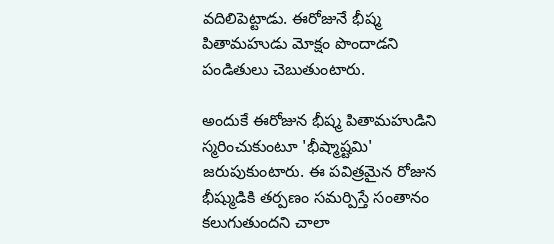వదిలిపెట్టాడు. ఈరోజునే భీష్మ పితామహుడు మోక్షం పొందాడని పండితులు చెబుతుంటారు.

అందుకే ఈరోజున భీష్మ పితామహుడిని స్మరించుకుంటూ 'భీష్మాష్టమి' జరుపుకుంటారు. ఈ పవిత్రమైన రోజున భీష్ముడికి తర్పణం సమర్పిస్తే సంతానం కలుగుతుందని చాలా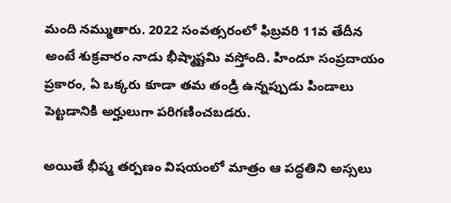మంది నమ్ముతారు. 2022 సంవత్సరంలో ఫిబ్రవరి 11వ తేదీన అంటే శుక్రవారం నాడు భీష్మాష్టమి వస్తోంది. హిందూ సంప్రదాయం ప్రకారం, ఏ ఒక్కరు కూడా తమ తండ్రి ఉన్నప్పుడు పిండాలు పెట్టడానికి అర్హులుగా పరిగణించబడరు.

అయితే భీష్మ తర్పణం విషయంలో మాత్రం ఆ పద్ధతిని అస్సలు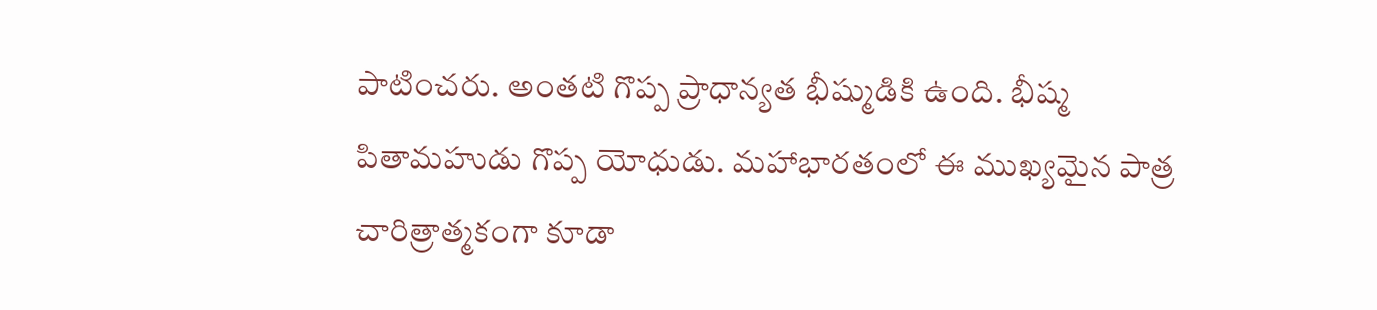పాటించరు. అంతటి గొప్ప ప్రాధాన్యత భీష్ముడికి ఉంది. భీష్మ పితామహుడు గొప్ప యోధుడు. మహాభారతంలో ఈ ముఖ్యమైన పాత్ర చారిత్రాత్మకంగా కూడా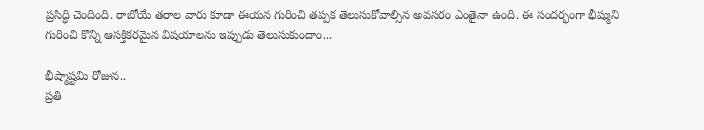ప్రసిద్ధి చెందింది. రాబోయే తరాల వారు కూడా ఈయన గురించి తప్పక తెలుసుకోవాల్సిన అవసరం ఎంతైనా ఉంది. ఈ సందర్భంగా భీష్ముని గురించి కొన్ని ఆసక్తికరమైన విషయాలను ఇప్పుడు తెలుసుకుందాం...

భీష్మాష్టమి రోజున..
ప్రతి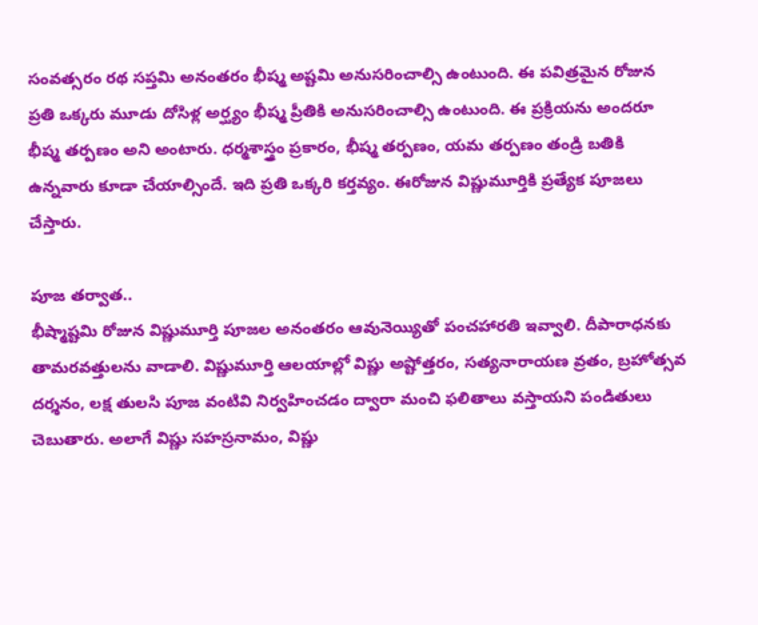సంవత్సరం రథ సప్తమి అనంతరం భీష్మ అష్టమి అనుసరించాల్సి ఉంటుంది. ఈ పవిత్రమైన రోజున ప్రతి ఒక్కరు మూడు దోసిళ్ల అర్ఘ్యం భీష్మ ప్రీతికి అనుసరించాల్సి ఉంటుంది. ఈ ప్రక్రియను అందరూ భీష్మ తర్పణం అని అంటారు. ధర్మశాస్త్రం ప్రకారం, భీష్మ తర్పణం, యమ తర్పణం తండ్రి బతికి ఉన్నవారు కూడా చేయాల్సిందే. ఇది ప్రతి ఒక్కరి కర్తవ్యం. ఈరోజున విష్ణుమూర్తికి ప్రత్యేక పూజలు చేస్తారు.

పూజ తర్వాత..
భీష్మాష్టమి రోజున విష్ణుమూర్తి పూజల అనంతరం ఆవునెయ్యితో పంచహారతి ఇవ్వాలి. దీపారాధనకు తామరవత్తులను వాడాలి. విష్ణుమూర్తి ఆలయాల్లో విష్ణు అష్టోత్తరం, సత్యనారాయణ వ్రతం, బ్రహోత్సవ దర్శనం, లక్ష తులసి పూజ వంటివి నిర్వహించడం ద్వారా మంచి ఫలితాలు వస్తాయని పండితులు చెబుతారు. అలాగే విష్ణు సహస్రనామం, విష్ణు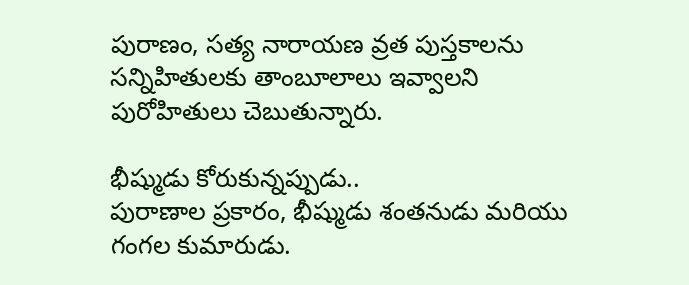పురాణం, సత్య నారాయణ వ్రత పుస్తకాలను సన్నిహితులకు తాంబూలాలు ఇవ్వాలని పురోహితులు చెబుతున్నారు.

భీష్ముడు కోరుకున్నప్పుడు..
పురాణాల ప్రకారం, భీష్ముడు శంతనుడు మరియు గంగల కుమారుడు.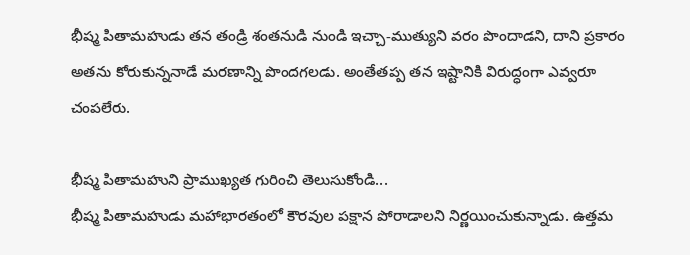భీష్మ పితామహుడు తన తండ్రి శంతనుడి నుండి ఇచ్చా-ముత్యుని వరం పొందాడని, దాని ప్రకారం అతను కోరుకున్ననాడే మరణాన్ని పొందగలడు. అంతేతప్ప తన ఇష్టానికి విరుద్ధంగా ఎవ్వరూ చంపలేరు.

భీష్మ పితామహుని ప్రాముఖ్యత గురించి తెలుసుకోండి...
భీష్మ పితామహుడు మహాభారతంలో కౌరవుల పక్షాన పోరాడాలని నిర్ణయించుకున్నాడు. ఉత్తమ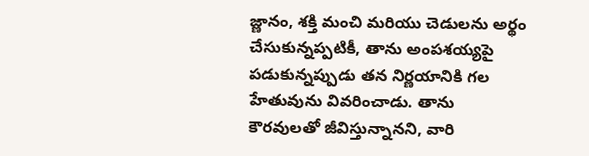జ్ణానం, శక్తి మంచి మరియు చెడులను అర్థం చేసుకున్నప్పటికీ, తాను అంపశయ్యపై పడుకున్నప్పుడు తన నిర్ణయానికి గల హేతువును వివరించాడు. తాను కౌరవులతో జీవిస్తున్నానని, వారి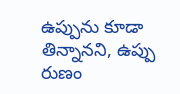ఉప్పును కూడా తిన్నానని, ఉప్పు రుణం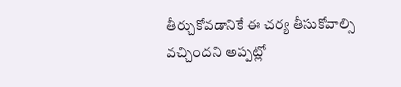తీర్చుకోవడానికే ఈ చర్య తీసుకోవాల్సి వచ్చిందని అప్పట్లో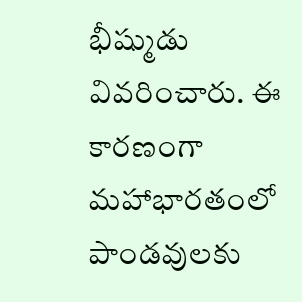భీష్ముడు వివరించారు. ఈ కారణంగా మహాభారతంలో పాండవులకు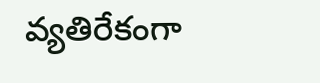వ్యతిరేకంగా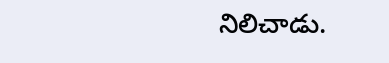నిలిచాడు.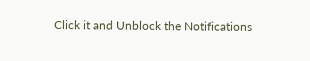Click it and Unblock the Notifications